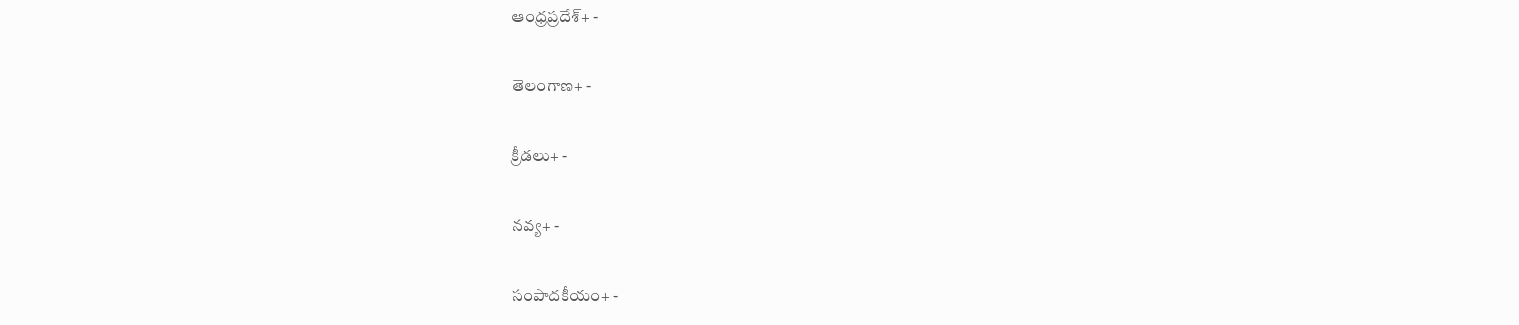ఆంధ్రప్రదేశ్+ -

తెలంగాణ+ -

క్రీడలు+ -

నవ్య+ -

సంపాదకీయం+ -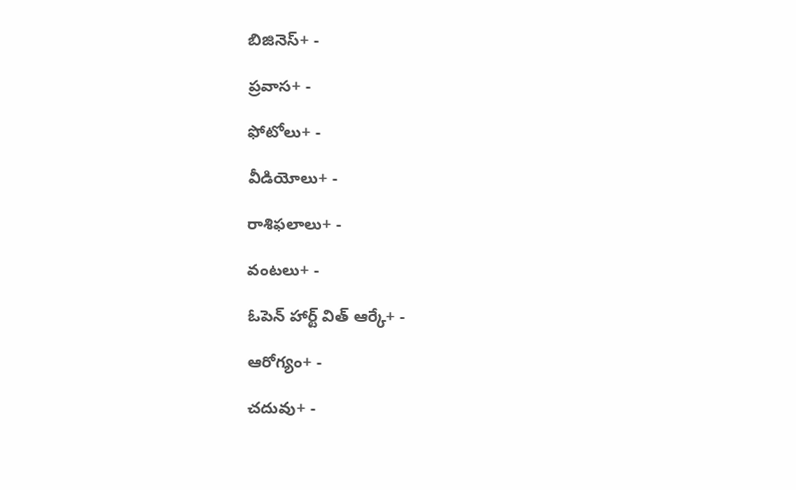బిజినెస్+ -

ప్రవాస+ -

ఫోటోలు+ -

వీడియోలు+ -

రాశిఫలాలు+ -

వంటలు+ -

ఓపెన్ హార్ట్ విత్ ఆర్కే+ -

ఆరోగ్యం+ -

చదువు+ -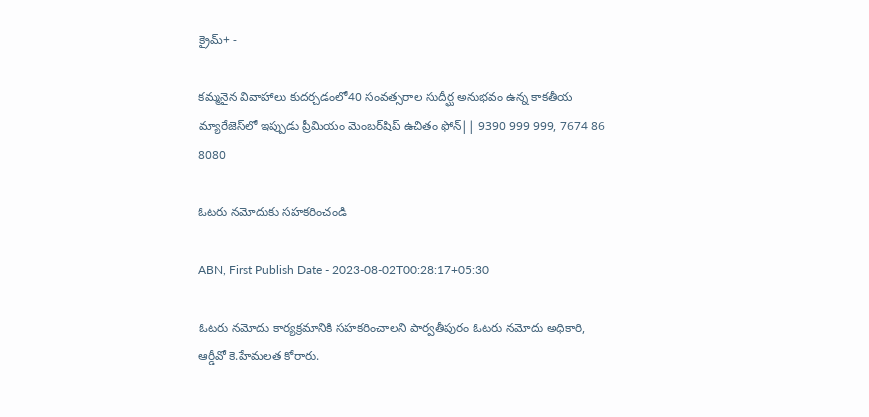క్రైమ్+ -

కమ్మనైన వివాహాలు కుదర్చడంలో40 సంవత్సరాల సుదీర్ఘ అనుభవం ఉన్న కాకతీయ మ్యారేజెస్‌లో ఇప్పుడు ప్రీమియం మెంబర్‌షిప్‌ ఉచితం ఫోన్|| 9390 999 999, 7674 86 8080

ఓటరు నమోదుకు సహకరించండి

ABN, First Publish Date - 2023-08-02T00:28:17+05:30

ఓటరు నమోదు కార్యక్రమానికి సహకరించాలని పార్వతీపురం ఓటరు నమోదు అధికారి, ఆర్డీవో కె.హేమలత కోరారు.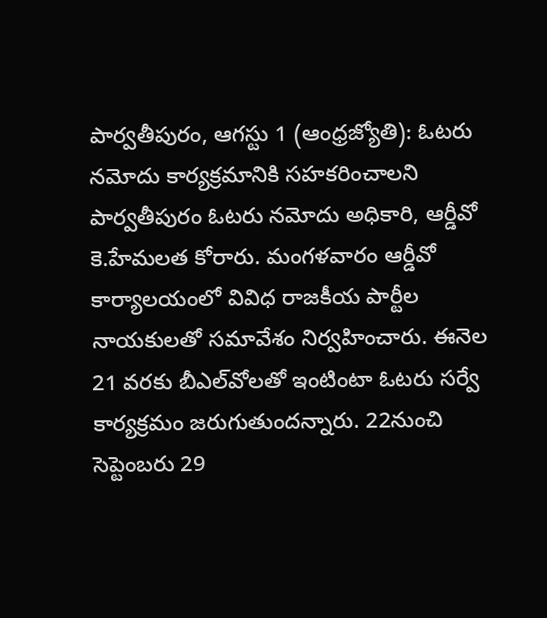పార్వతీపురం, ఆగస్టు 1 (ఆంధ్రజ్యోతి): ఓటరు నమోదు కార్యక్రమానికి సహకరించాలని పార్వతీపురం ఓటరు నమోదు అధికారి, ఆర్డీవో కె.హేమలత కోరారు. మంగళవారం ఆర్డీవో కార్యాలయంలో వివిధ రాజకీయ పార్టీల నాయకులతో సమావేశం నిర్వహించారు. ఈనెల 21 వరకు బీఎల్‌వోలతో ఇంటింటా ఓటరు సర్వే కార్యక్రమం జరుగుతుందన్నారు. 22నుంచి సెప్టెంబరు 29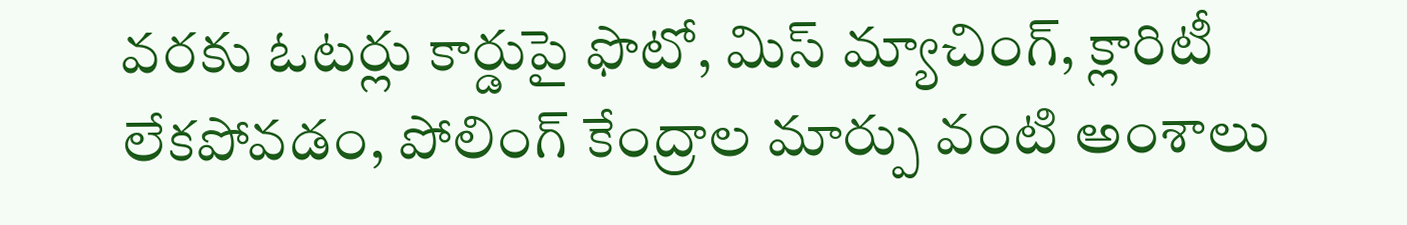వరకు ఓటర్లు కార్డుపై ఫొటో, మిస్‌ మ్యాచింగ్‌, క్లారిటీ లేకపోవడం, పోలింగ్‌ కేంద్రాల మార్పు వంటి అంశాలు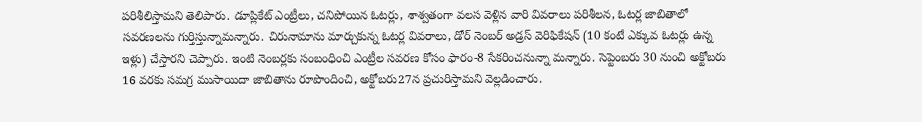పరిశీలిస్తామని తెలిపారు. డూప్లికేట్‌ ఎంట్రీలు, చనిపోయిన ఓటర్లు, శాశ్వతంగా వలస వెళ్లిన వారి వివరాలు పరిశీలన, ఓటర్ల జాబితాలో సవరణలను గుర్తిస్తున్నామన్నారు. చిరునామాను మార్చుకున్న ఓటర్ల వివరాలు, డోర్‌ నెంబర్‌ అడ్రస్‌ వెరిఫికేషన్‌ (10 కంటే ఎక్కువ ఓటర్లు ఉన్న ఇళ్లు) చేస్తారని చెప్పారు. ఇంటి నెంబర్లకు సంబంధించి ఎంట్రీల సవరణ కోసం ఫారం-8 సేకరించనున్నా మన్నారు. సెప్టెంబరు 30 నుంచి అక్టోబరు 16 వరకు సమగ్ర ముసాయిదా జాబితాను రూపొందించి, అక్టోబరు27న ప్రచురిస్తామని వెల్లడించారు.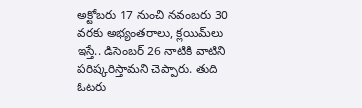అక్టోబరు 17 నుంచి నవంబరు 30 వరకు అభ్యంతరాలు, క్లయిమ్‌లు ఇస్తే.. డిసెంబర్‌ 26 నాటికి వాటిని పరిష్కరిస్తామని చెప్పారు. తుది ఓటరు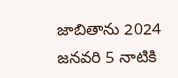జాబితాను 2024 జనవరి 5 నాటికి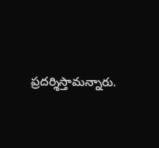ప్రదర్శిస్తామన్నారు.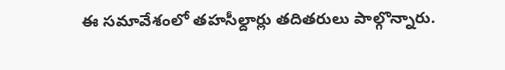ఈ సమావేశంలో తహసీల్దార్లు తదితరులు పాల్గొన్నారు.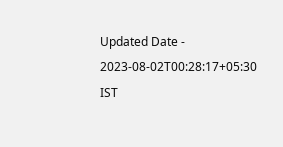Updated Date - 2023-08-02T00:28:17+05:30 IST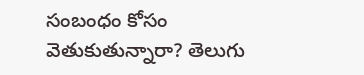సంబంధం కోసం వెతుకుతున్నారా? తెలుగు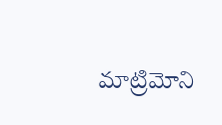మాట్రిమోని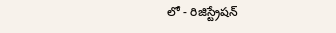లో - రిజిస్ట్రేషన్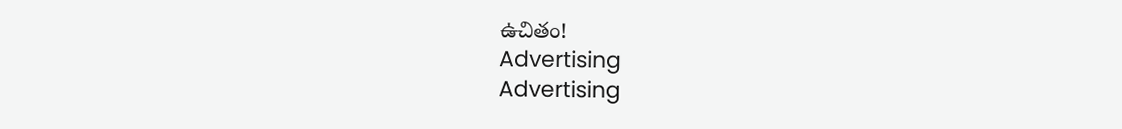ఉచితం!
Advertising
Advertising